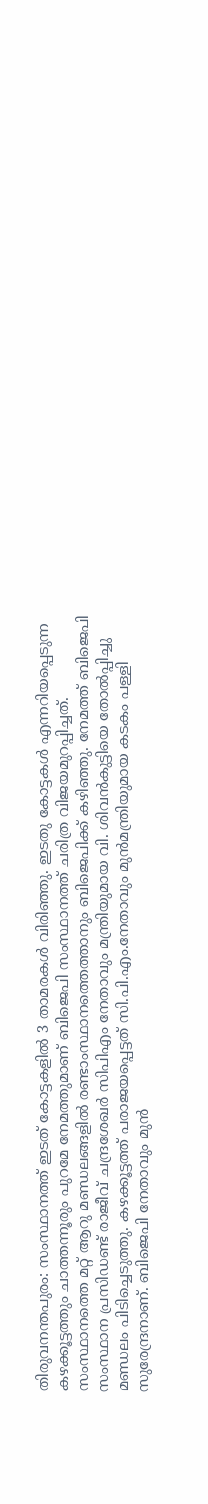തിരുവനന്തപുരം: സംസ്ഥാനത്ത് ഇടത് കോട്ടകളിൽ 3 താമരകൾ വിരിഞ്ഞു. ഇടതു കോട്ടകൾ എന്നറിയപ്പെടുന്ന കഴക്കൂട്ടത്തും ചാത്തന്നൂരും പുറമേ നേമത്തുമാണ് ബിജെപി സംസ്ഥാനത്ത് ചരിത്ര വിജയമുറപ്പിച്ചത്. സംസ്ഥാനത്തെ മറ്റ് ആറു മണ്ഡലങ്ങളിൽ രണ്ടാംസ്ഥാനത്തെത്താനും ബിജെപിക്ക് കഴിഞ്ഞു. നേമത്ത് ബിജെപി സംസ്ഥാന പ്രസിഡണ്ട് രാജീവ് ചന്ദ്രശേഖർ സിപിഎം നേതാവും മന്ത്രിയുമായ വി. ശിവൻകുട്ടിയെ തോൽപ്പിച്ചു മണ്ഡലം പിടിച്ചെടുത്തു. കഴക്കൂട്ടത്ത് പരാജയപ്പെട്ടത് സി.പി.എം.നേതാവും മുൻമന്ത്രിയുമായ കടകം പള്ളി സുരേന്ദ്രനാണ്. ബിജെപി നേതാവും മുൻ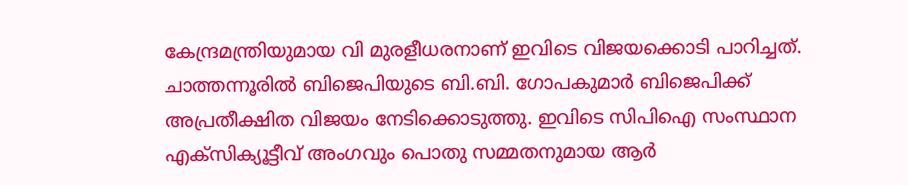കേന്ദ്രമന്ത്രിയുമായ വി മുരളീധരനാണ് ഇവിടെ വിജയക്കൊടി പാറിച്ചത്. ചാത്തന്നൂരിൽ ബിജെപിയുടെ ബി.ബി. ഗോപകുമാർ ബിജെപിക്ക് അപ്രതീക്ഷിത വിജയം നേടിക്കൊടുത്തു. ഇവിടെ സിപിഐ സംസ്ഥാന എക്സിക്യൂട്ടീവ് അംഗവും പൊതു സമ്മതനുമായ ആർ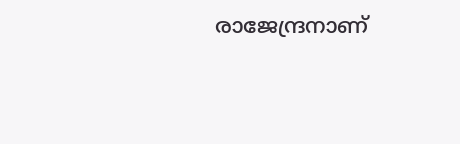രാജേന്ദ്രനാണ്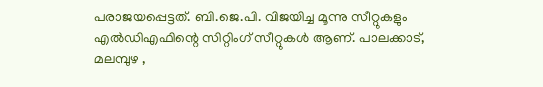പരാജയപ്പെട്ടത്. ബി.ജെ.പി. വിജയിച്ച മൂന്നു സീറ്റുകളും എൽഡിഎഫിന്റെ സിറ്റിംഗ് സീറ്റുകൾ ആണ്. പാലക്കാട്, മലമ്പുഴ ,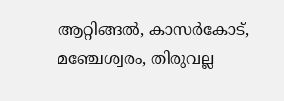ആറ്റിങ്ങൽ, കാസർകോട്, മഞ്ചേശ്വരം, തിരുവല്ല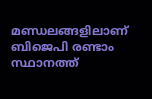മണ്ഡലങ്ങളിലാണ് ബിജെപി രണ്ടാം സ്ഥാനത്ത്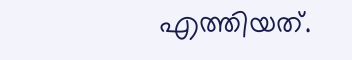എത്തിയത്.